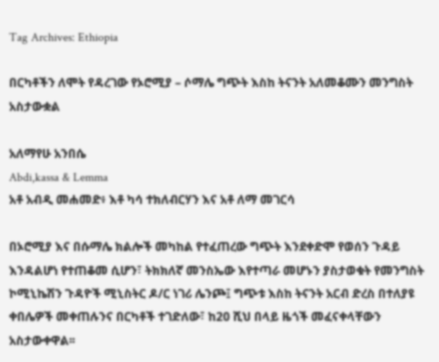Tag Archives: Ethiopia

በርካቶችን ለሞት የዳረገው የኦሮሚያ – ሶማሌ ግጭት እስከ ትናንት አለመቆሙን መንግስት አስታውቋል

አለማየሁ አንበሴ
Abdi,kassa & Lemma
አቶ አብዲ መሐመድ፥ እቶ ካሳ ተክለብርሃን እና አቶ ለማ መገርሳ

በኦሮሚያ እና በሱማሌ ክልሎች መካከል የተፈጠረው ግጭት እንደቀድሞ የወሰን ጉዳይ እንዳልሆነ የተጠቆመ ሲሆን፣ ትክክለኛ መንስኤው እየተጣራ መሆኑን ያስታወቁት የመንግስት ኮሚኒኬሽን ጉዳዮች ሚኒስትር ዶ/ር ነገሪ ሌንጮ፤ ግጭቱ እስከ ትናንት አርብ ድረስ በተለያዩ ቀበሌዎች መቀጠሉንና በርካቶች ተገድለው፣ ከ20 ሺህ በላይ ዜጎች መፈናቀላቸውን አስታውቀዋል፡፡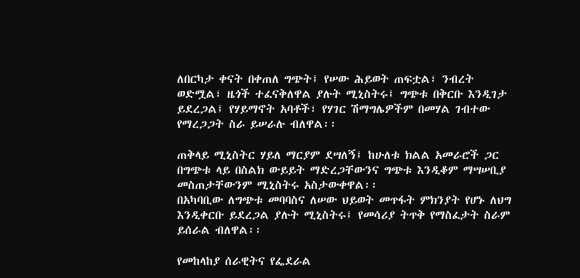ለበርካታ ቀናት በቀጠለ ግጭት፤ የሠው ሕይወት ጠፍቷል፣ ንብረት ወድሟል፣ ዜጎች ተፈናቅለዋል ያሉት ሚኒስትሩ፤ ግጭቱ በቅርቡ እንዲገታ ይደረጋል፤ የሃይማኖት አባቶች፣ የሃገር ሽማግሌዎችም በመሃል ገብተው የማረጋጋት ስራ ይሠራሉ ብለዋል፡፡

ጠቅላይ ሚኒስትር ሃይለ ማርያም ደሣለኝ፤ ከሁለቱ ክልል አመራሮች ጋር በግጭቱ ላይ በስልክ ውይይት ማድረጋቸውንና ግጭቱ እንዲቆም ማሣሠቢያ መስጠታቸውንም ሚኒስትሩ አስታውቀዋል፡፡
በአካባቢው ለግጭቱ መባባስና ለሠው ህይወት መጥፋት ምክንያት የሆኑ ለህግ እንዲቀርቡ ይደረጋል ያሉት ሚኒስትሩ፤ የመሳሪያ ትጥቅ የማስፈታት ስራም ይሰራል ብለዋል፡፡

የመከላከያ ሰራዊትና የፌደራል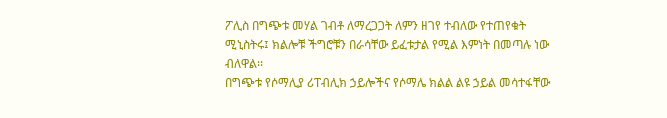ፖሊስ በግጭቱ መሃል ገብቶ ለማረጋጋት ለምን ዘገየ ተብለው የተጠየቁት ሚኒስትሩ፤ ክልሎቹ ችግሮቹን በራሳቸው ይፈቱታል የሚል እምነት በመጣሉ ነው ብለዋል፡፡
በግጭቱ የሶማሊያ ሪፐብሊክ ኃይሎችና የሶማሌ ክልል ልዩ ኃይል መሳተፋቸው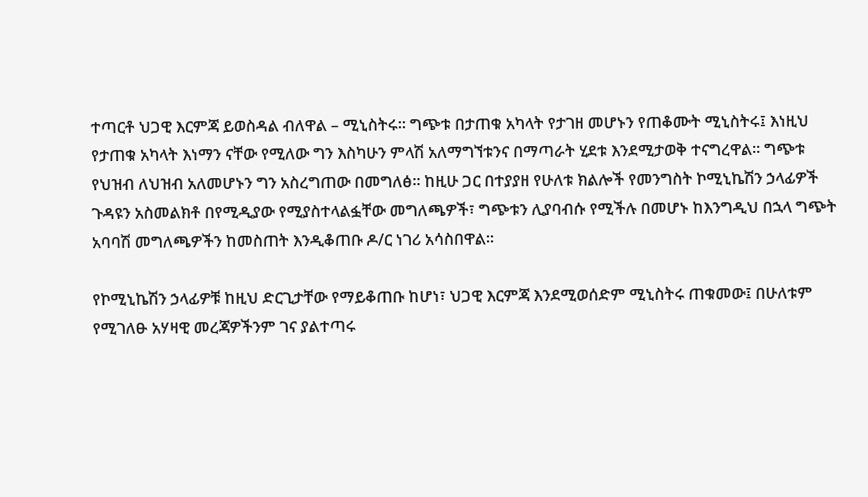ተጣርቶ ህጋዊ እርምጃ ይወስዳል ብለዋል – ሚኒስትሩ፡፡ ግጭቱ በታጠቁ አካላት የታገዘ መሆኑን የጠቆሙት ሚኒስትሩ፤ እነዚህ የታጠቁ አካላት እነማን ናቸው የሚለው ግን እስካሁን ምላሽ አለማግኘቱንና በማጣራት ሂደቱ እንደሚታወቅ ተናግረዋል፡፡ ግጭቱ የህዝብ ለህዝብ አለመሆኑን ግን አስረግጠው በመግለፅ፡፡ ከዚሁ ጋር በተያያዘ የሁለቱ ክልሎች የመንግስት ኮሚኒኬሽን ኃላፊዎች ጉዳዩን አስመልክቶ በየሚዲያው የሚያስተላልፏቸው መግለጫዎች፣ ግጭቱን ሊያባብሱ የሚችሉ በመሆኑ ከእንግዲህ በኋላ ግጭት አባባሽ መግለጫዎችን ከመስጠት እንዲቆጠቡ ዶ/ር ነገሪ አሳስበዋል፡፡

የኮሚኒኬሽን ኃላፊዎቹ ከዚህ ድርጊታቸው የማይቆጠቡ ከሆነ፣ ህጋዊ እርምጃ እንደሚወሰድም ሚኒስትሩ ጠቁመው፤ በሁለቱም የሚገለፁ አሃዛዊ መረጃዎችንም ገና ያልተጣሩ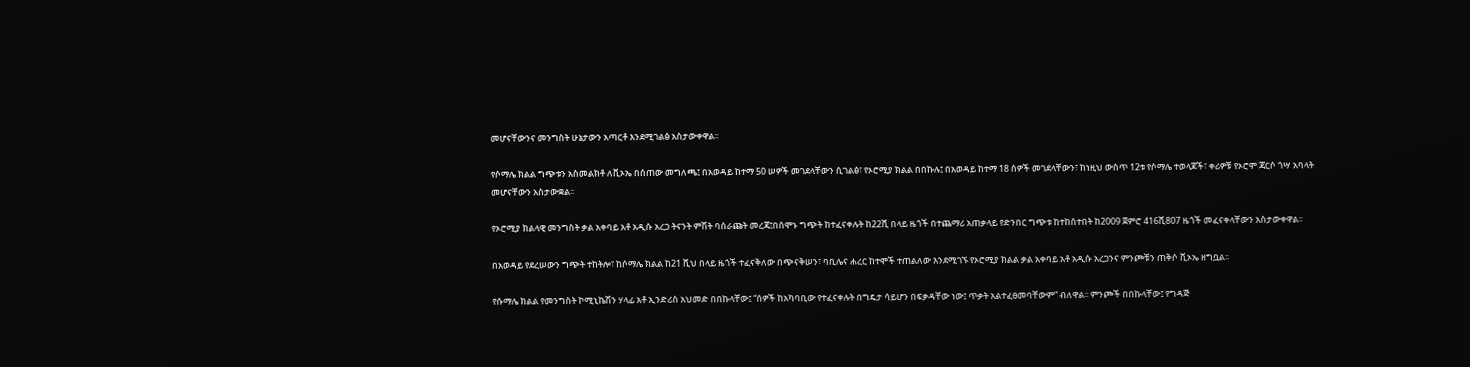መሆናቸውንና መንግስት ሁኔታውን አጣርቶ እንደሚገልፅ አስታውቀዋል፡፡

የሶማሌ ክልል ግጭቱን አስመልክቶ ለቪኦኤ በሰጠው መግለጫ፤ በአወዳይ ከተማ 50 ሠዎች መገደላቸውን ሲገልፅ፣ የኦሮሚያ ክልል በበኩሉ፤ በአወዳይ ከተማ 18 ሰዎች መገደላቸውን፣ ከነዚህ ውስጥ 12ቱ የሶማሌ ተወላጆች፣ ቀሪዎቹ የኦሮሞ ጃርሶ ጎሣ አባላት መሆናቸውን አስታውቋል፡፡

የኦሮሚያ ክልላዊ መንግስት ቃል አቀባይ አቶ አዲሱ አረጋ ትናንት ምሽት ባሰራጩት መረጃ፤በሰሞኑ ግጭት ከተፈናቀሉት ከ22ሺ በላይ ዜጎች በተጨማሪ አጠቃላይ የድንበር ግጭቱ ከተከሰተበት ከ2009 ጀምሮ 416ሺ807 ዜጎች መፈናቀላቸውን አስታውቀዋል፡፡

በአወዳይ የደረሠውን ግጭት ተከትሎ፣ ከሶማሌ ክልል ከ21 ሺህ በላይ ዜጎች ተፈናቅለው በጭናቅሠን፣ ባቢሌና ሐረር ከተሞች ተጠልለው እንደሚገኙ የኦሮሚያ ክልል ቃል አቀባይ አቶ አዲሱ አረጋንና ምንጮቹን ጠቅሶ ቪኦኤ ዘግቧል፡፡

የሱማሌ ክልል የመንግስት ኮሚኒኬሽን ሃላፊ አቶ ኢንድሪስ አህመድ በበኩላቸው፤ “ሰዎች ከአካባቢው የተፈናቀሉት በግዴታ ሳይሆን በፍቃዳቸው ነው፤ ጥቃት አልተፈፀመባቸውም” ብለዋል፡፡ ምንጮች በበኩላቸው፤ የግዳጅ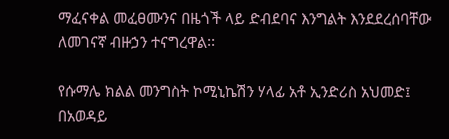ማፈናቀል መፈፀሙንና በዜጎች ላይ ድብደባና እንግልት እንደደረሰባቸው ለመገናኛ ብዙኃን ተናግረዋል፡፡

የሱማሌ ክልል መንግስት ኮሚኒኬሽን ሃላፊ አቶ ኢንድሪስ አህመድ፤ በአወዳይ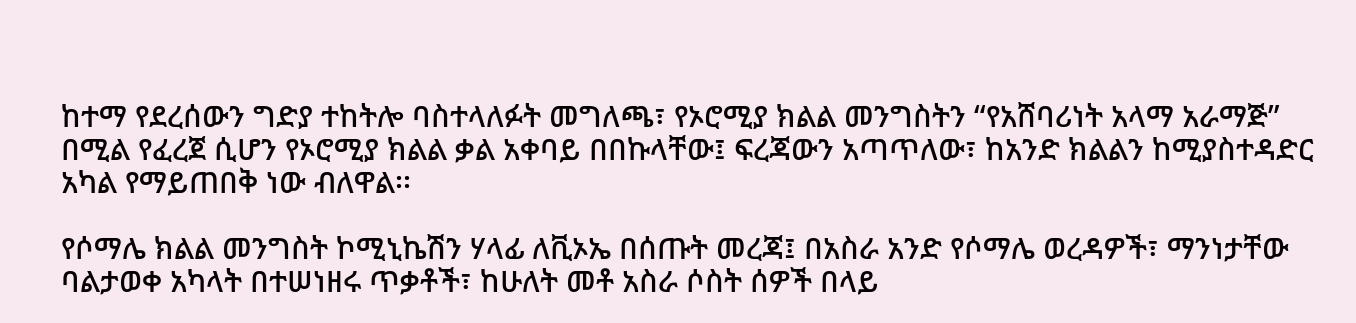ከተማ የደረሰውን ግድያ ተከትሎ ባስተላለፉት መግለጫ፣ የኦሮሚያ ክልል መንግስትን “የአሸባሪነት አላማ አራማጅ” በሚል የፈረጀ ሲሆን የኦሮሚያ ክልል ቃል አቀባይ በበኩላቸው፤ ፍረጃውን አጣጥለው፣ ከአንድ ክልልን ከሚያስተዳድር አካል የማይጠበቅ ነው ብለዋል፡፡

የሶማሌ ክልል መንግስት ኮሚኒኬሽን ሃላፊ ለቪኦኤ በሰጡት መረጃ፤ በአስራ አንድ የሶማሌ ወረዳዎች፣ ማንነታቸው ባልታወቀ አካላት በተሠነዘሩ ጥቃቶች፣ ከሁለት መቶ አስራ ሶስት ሰዎች በላይ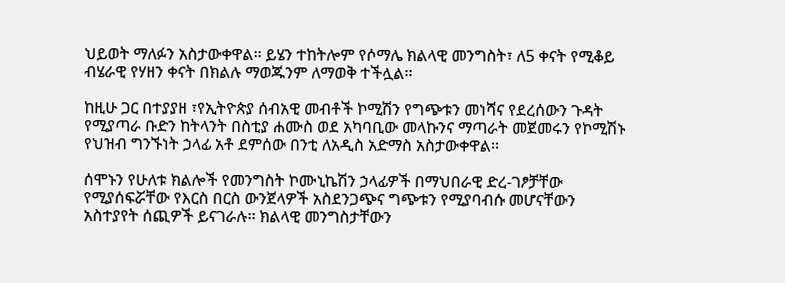ህይወት ማለፉን አስታውቀዋል፡፡ ይሄን ተከትሎም የሶማሌ ክልላዊ መንግስት፣ ለ5 ቀናት የሚቆይ ብሄራዊ የሃዘን ቀናት በክልሉ ማወጁንም ለማወቅ ተችሏል፡፡

ከዚሁ ጋር በተያያዘ ፣የኢትዮጵያ ሰብአዊ መብቶች ኮሚሽን የግጭቱን መነሻና የደረሰውን ጉዳት የሚያጣራ ቡድን ከትላንት በስቲያ ሐሙስ ወደ አካባቢው መላኩንና ማጣራት መጀመሩን የኮሚሽኑ የህዝብ ግንኙነት ኃላፊ አቶ ደምሰው በንቲ ለአዲስ አድማስ አስታውቀዋል፡፡

ሰሞኑን የሁለቱ ክልሎች የመንግስት ኮሙኒኬሽን ኃላፊዎች በማህበራዊ ድረ-ገፆቻቸው የሚያሰፍሯቸው የእርስ በርስ ውንጀላዎች አስደንጋጭና ግጭቱን የሚያባብሱ መሆናቸውን አስተያየት ሰጪዎች ይናገራሉ፡፡ ክልላዊ መንግስታቸውን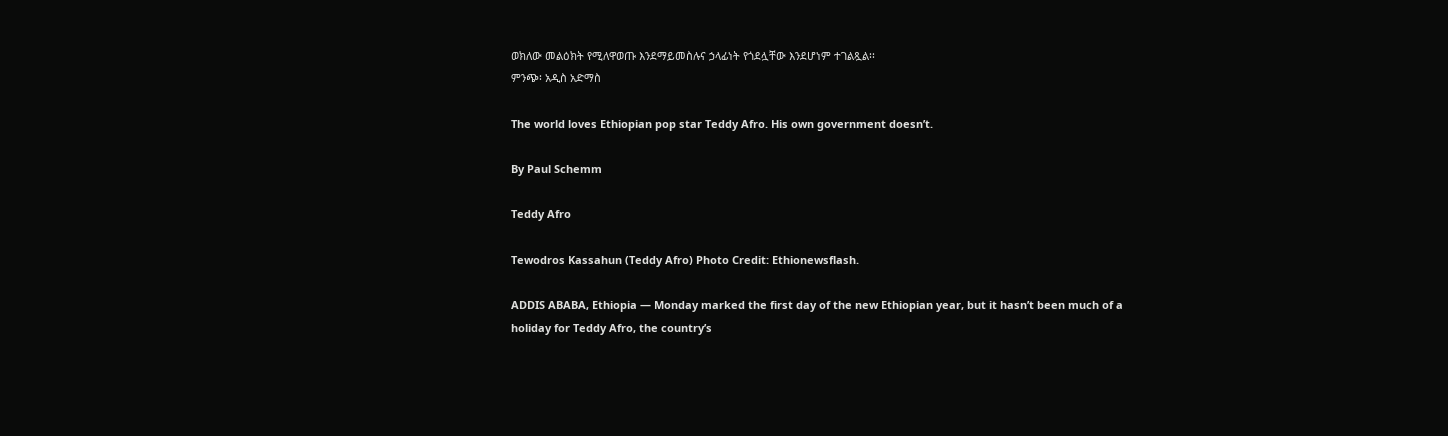ወክለው መልዕክት የሚለዋወጡ እንደማይመስሉና ኃላፊነት የጎደሏቸው እንደሆነም ተገልጿል፡፡
ምንጭ፡ አዲስ አድማስ

The world loves Ethiopian pop star Teddy Afro. His own government doesn’t.

By Paul Schemm

Teddy Afro

Tewodros Kassahun (Teddy Afro) Photo Credit: Ethionewsflash.

ADDIS ABABA, Ethiopia — Monday marked the first day of the new Ethiopian year, but it hasn’t been much of a holiday for Teddy Afro, the country’s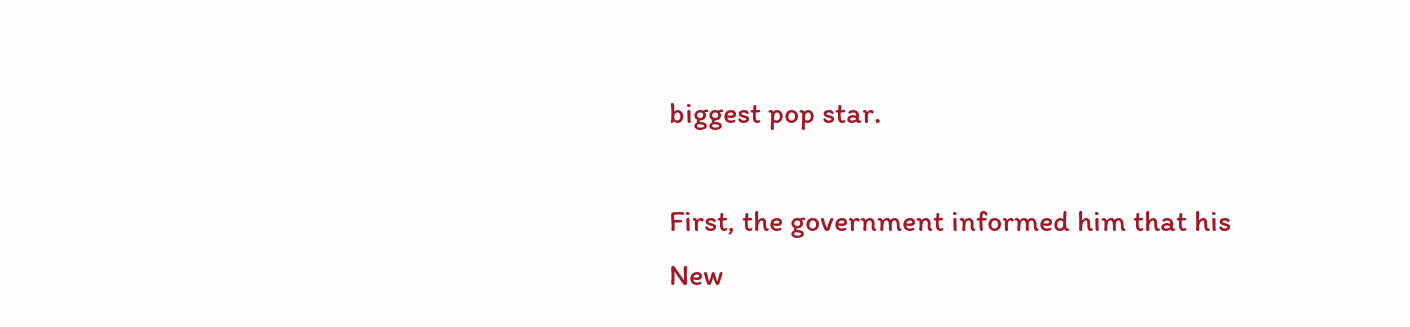biggest pop star.

First, the government informed him that his New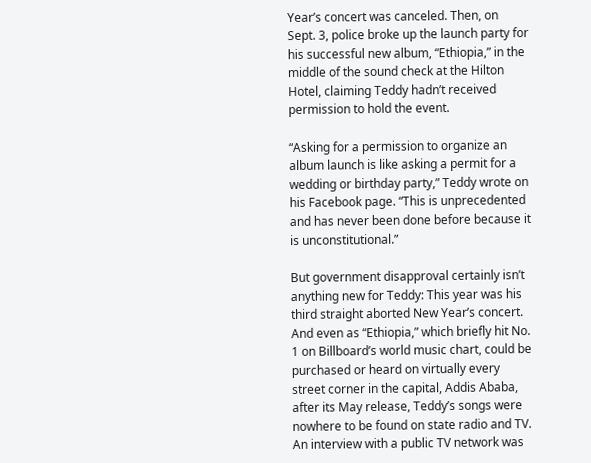Year’s concert was canceled. Then, on Sept. 3, police broke up the launch party for his successful new album, “Ethiopia,” in the middle of the sound check at the Hilton Hotel, claiming Teddy hadn’t received permission to hold the event.

“Asking for a permission to organize an album launch is like asking a permit for a wedding or birthday party,” Teddy wrote on his Facebook page. “This is unprecedented and has never been done before because it is unconstitutional.”

But government disapproval certainly isn’t anything new for Teddy: This year was his third straight aborted New Year’s concert. And even as “Ethiopia,” which briefly hit No. 1 on Billboard’s world music chart, could be purchased or heard on virtually every street corner in the capital, Addis Ababa, after its May release, Teddy’s songs were nowhere to be found on state radio and TV. An interview with a public TV network was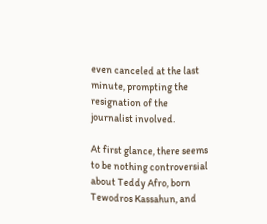even canceled at the last minute, prompting the resignation of the journalist involved.

At first glance, there seems to be nothing controversial about Teddy Afro, born Tewodros Kassahun, and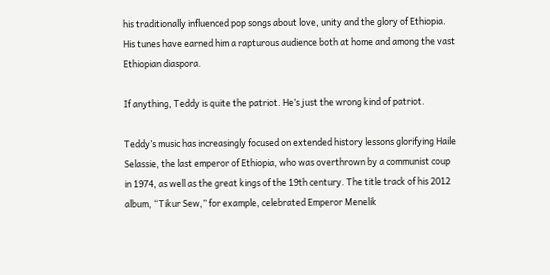his traditionally influenced pop songs about love, unity and the glory of Ethiopia. His tunes have earned him a rapturous audience both at home and among the vast Ethiopian diaspora.

If anything, Teddy is quite the patriot. He’s just the wrong kind of patriot.

Teddy’s music has increasingly focused on extended history lessons glorifying Haile Selassie, the last emperor of Ethiopia, who was overthrown by a communist coup in 1974, as well as the great kings of the 19th century. The title track of his 2012 album, “Tikur Sew,” for example, celebrated Emperor Menelik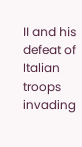II and his defeat of Italian troops invading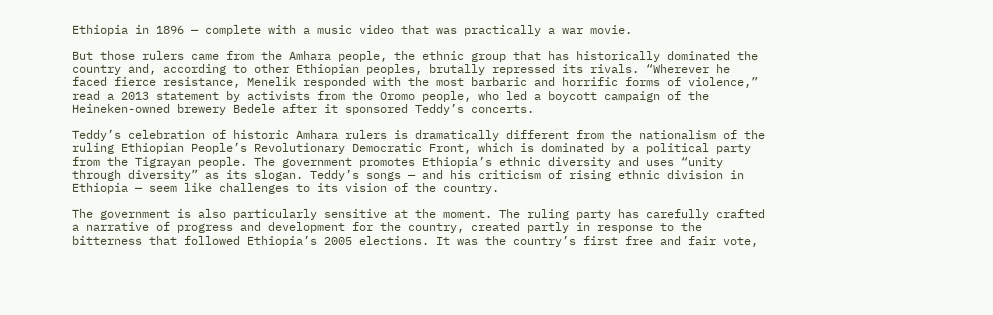Ethiopia in 1896 — complete with a music video that was practically a war movie.

But those rulers came from the Amhara people, the ethnic group that has historically dominated the country and, according to other Ethiopian peoples, brutally repressed its rivals. “Wherever he faced fierce resistance, Menelik responded with the most barbaric and horrific forms of violence,” read a 2013 statement by activists from the Oromo people, who led a boycott campaign of the Heineken-owned brewery Bedele after it sponsored Teddy’s concerts.

Teddy’s celebration of historic Amhara rulers is dramatically different from the nationalism of the ruling Ethiopian People’s Revolutionary Democratic Front, which is dominated by a political party from the Tigrayan people. The government promotes Ethiopia’s ethnic diversity and uses “unity through diversity” as its slogan. Teddy’s songs — and his criticism of rising ethnic division in Ethiopia — seem like challenges to its vision of the country.

The government is also particularly sensitive at the moment. The ruling party has carefully crafted a narrative of progress and development for the country, created partly in response to the bitterness that followed Ethiopia’s 2005 elections. It was the country’s first free and fair vote,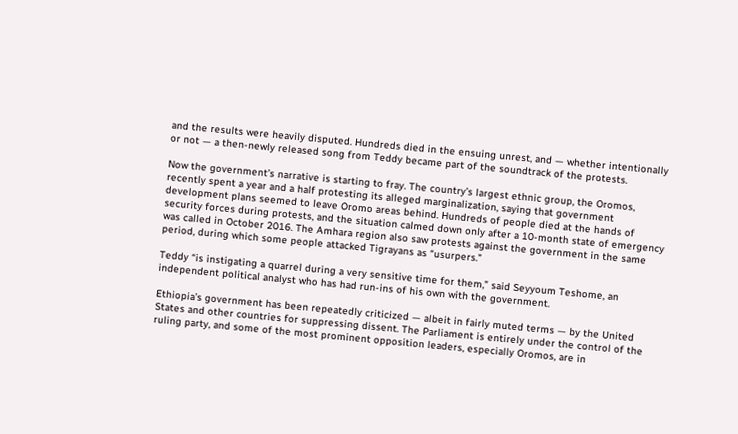and the results were heavily disputed. Hundreds died in the ensuing unrest, and — whether intentionally or not — a then-newly released song from Teddy became part of the soundtrack of the protests.

Now the government’s narrative is starting to fray. The country’s largest ethnic group, the Oromos, recently spent a year and a half protesting its alleged marginalization, saying that government development plans seemed to leave Oromo areas behind. Hundreds of people died at the hands of security forces during protests, and the situation calmed down only after a 10-month state of emergency was called in October 2016. The Amhara region also saw protests against the government in the same period, during which some people attacked Tigrayans as “usurpers.”

Teddy “is instigating a quarrel during a very sensitive time for them,” said Seyyoum Teshome, an independent political analyst who has had run-ins of his own with the government.

Ethiopia’s government has been repeatedly criticized — albeit in fairly muted terms — by the United States and other countries for suppressing dissent. The Parliament is entirely under the control of the ruling party, and some of the most prominent opposition leaders, especially Oromos, are in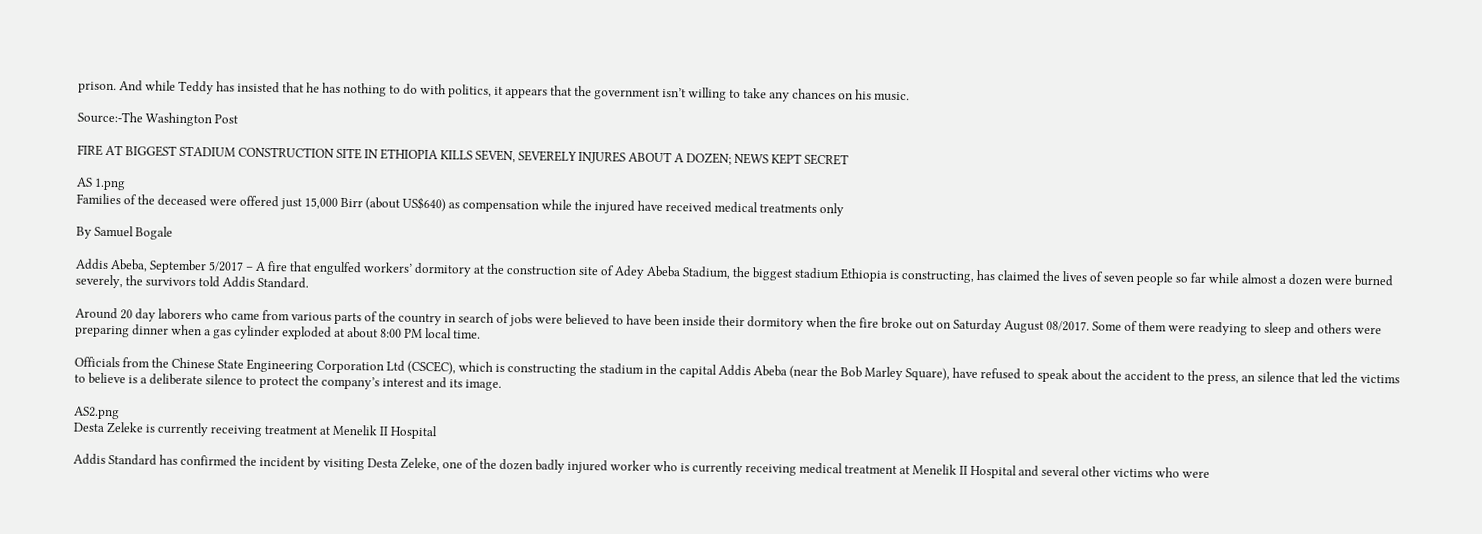prison. And while Teddy has insisted that he has nothing to do with politics, it appears that the government isn’t willing to take any chances on his music.

Source:-The Washington Post

FIRE AT BIGGEST STADIUM CONSTRUCTION SITE IN ETHIOPIA KILLS SEVEN, SEVERELY INJURES ABOUT A DOZEN; NEWS KEPT SECRET

AS 1.png
Families of the deceased were offered just 15,000 Birr (about US$640) as compensation while the injured have received medical treatments only

By Samuel Bogale

Addis Abeba, September 5/2017 – A fire that engulfed workers’ dormitory at the construction site of Adey Abeba Stadium, the biggest stadium Ethiopia is constructing, has claimed the lives of seven people so far while almost a dozen were burned severely, the survivors told Addis Standard.

Around 20 day laborers who came from various parts of the country in search of jobs were believed to have been inside their dormitory when the fire broke out on Saturday August 08/2017. Some of them were readying to sleep and others were preparing dinner when a gas cylinder exploded at about 8:00 PM local time.

Officials from the Chinese State Engineering Corporation Ltd (CSCEC), which is constructing the stadium in the capital Addis Abeba (near the Bob Marley Square), have refused to speak about the accident to the press, an silence that led the victims to believe is a deliberate silence to protect the company’s interest and its image.

AS2.png
Desta Zeleke is currently receiving treatment at Menelik II Hospital

Addis Standard has confirmed the incident by visiting Desta Zeleke, one of the dozen badly injured worker who is currently receiving medical treatment at Menelik II Hospital and several other victims who were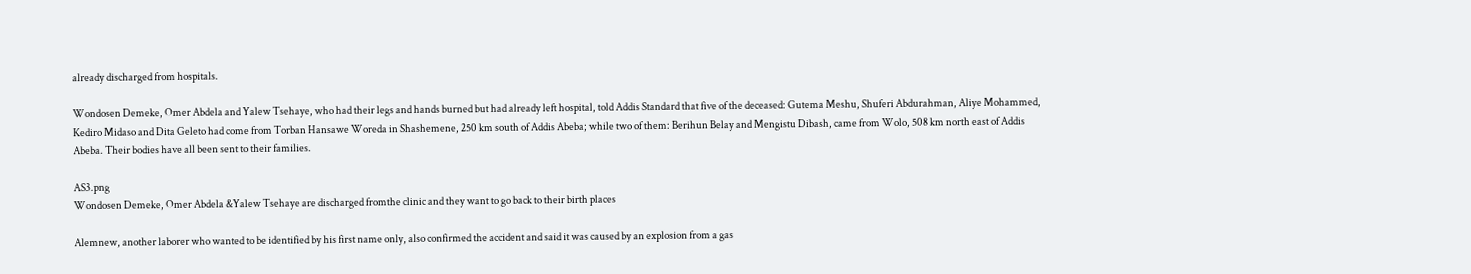already discharged from hospitals.

Wondosen Demeke, Omer Abdela and Yalew Tsehaye, who had their legs and hands burned but had already left hospital, told Addis Standard that five of the deceased: Gutema Meshu, Shuferi Abdurahman, Aliye Mohammed, Kediro Midaso and Dita Geleto had come from Torban Hansawe Woreda in Shashemene, 250 km south of Addis Abeba; while two of them: Berihun Belay and Mengistu Dibash, came from Wolo, 508 km north east of Addis Abeba. Their bodies have all been sent to their families.

AS3.png
Wondosen Demeke, Omer Abdela &Yalew Tsehaye are discharged fromthe clinic and they want to go back to their birth places

Alemnew, another laborer who wanted to be identified by his first name only, also confirmed the accident and said it was caused by an explosion from a gas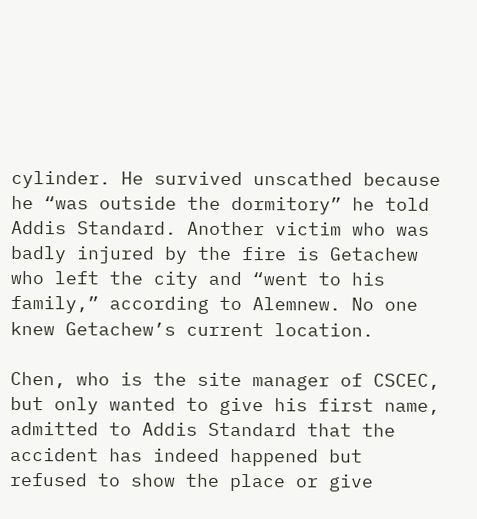cylinder. He survived unscathed because he “was outside the dormitory” he told Addis Standard. Another victim who was badly injured by the fire is Getachew who left the city and “went to his family,” according to Alemnew. No one knew Getachew’s current location.

Chen, who is the site manager of CSCEC, but only wanted to give his first name, admitted to Addis Standard that the accident has indeed happened but refused to show the place or give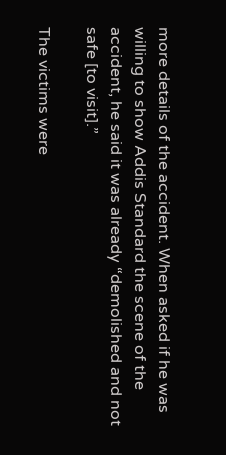more details of the accident. When asked if he was willing to show Addis Standard the scene of the accident, he said it was already “demolished and not safe [to visit].”

The victims were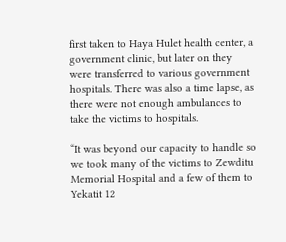first taken to Haya Hulet health center, a government clinic, but later on they were transferred to various government hospitals. There was also a time lapse, as there were not enough ambulances to take the victims to hospitals.

“It was beyond our capacity to handle so we took many of the victims to Zewditu Memorial Hospital and a few of them to Yekatit 12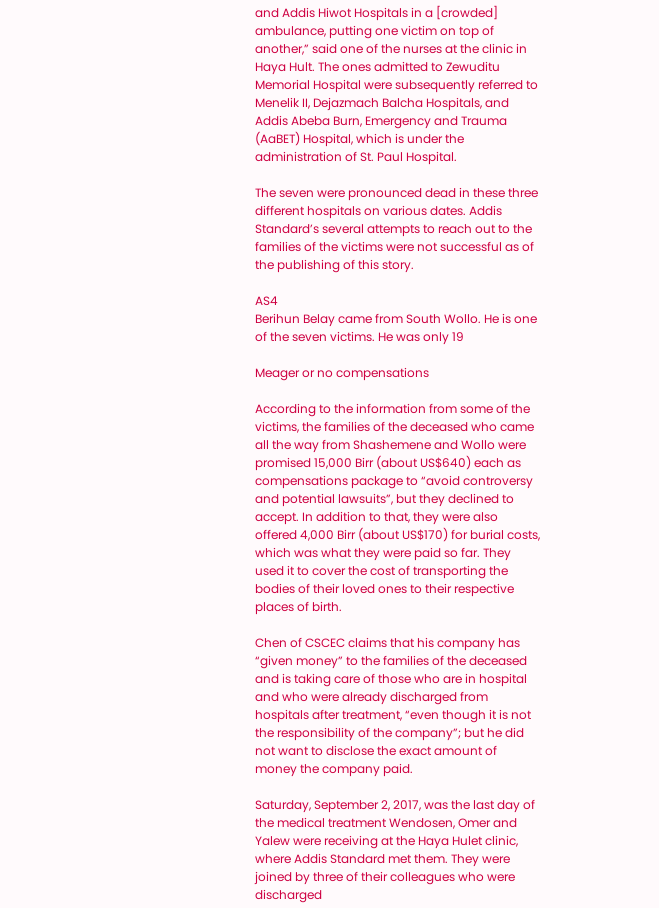and Addis Hiwot Hospitals in a [crowded] ambulance, putting one victim on top of another,” said one of the nurses at the clinic in Haya Hult. The ones admitted to Zewuditu Memorial Hospital were subsequently referred to Menelik II, Dejazmach Balcha Hospitals, and Addis Abeba Burn, Emergency and Trauma (AaBET) Hospital, which is under the administration of St. Paul Hospital.

The seven were pronounced dead in these three different hospitals on various dates. Addis Standard’s several attempts to reach out to the families of the victims were not successful as of the publishing of this story.

AS4
Berihun Belay came from South Wollo. He is one of the seven victims. He was only 19

Meager or no compensations

According to the information from some of the victims, the families of the deceased who came all the way from Shashemene and Wollo were promised 15,000 Birr (about US$640) each as compensations package to “avoid controversy and potential lawsuits”, but they declined to accept. In addition to that, they were also offered 4,000 Birr (about US$170) for burial costs, which was what they were paid so far. They used it to cover the cost of transporting the bodies of their loved ones to their respective places of birth.

Chen of CSCEC claims that his company has “given money” to the families of the deceased and is taking care of those who are in hospital and who were already discharged from hospitals after treatment, “even though it is not the responsibility of the company”; but he did not want to disclose the exact amount of money the company paid.

Saturday, September 2, 2017, was the last day of the medical treatment Wendosen, Omer and Yalew were receiving at the Haya Hulet clinic, where Addis Standard met them. They were joined by three of their colleagues who were discharged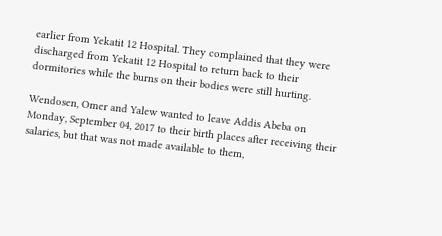earlier from Yekatit 12 Hospital. They complained that they were discharged from Yekatit 12 Hospital to return back to their dormitories while the burns on their bodies were still hurting.

Wendosen, Omer and Yalew wanted to leave Addis Abeba on Monday, September 04, 2017 to their birth places after receiving their salaries, but that was not made available to them,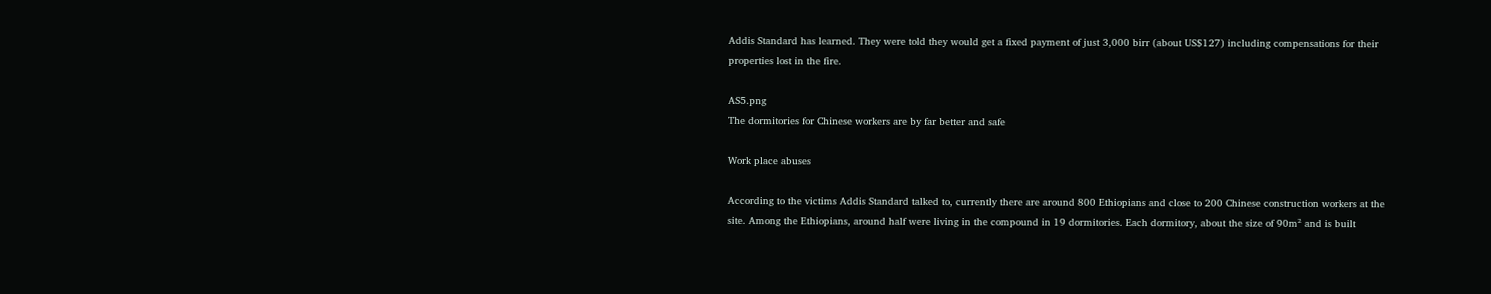Addis Standard has learned. They were told they would get a fixed payment of just 3,000 birr (about US$127) including compensations for their properties lost in the fire.

AS5.png
The dormitories for Chinese workers are by far better and safe

Work place abuses

According to the victims Addis Standard talked to, currently there are around 800 Ethiopians and close to 200 Chinese construction workers at the site. Among the Ethiopians, around half were living in the compound in 19 dormitories. Each dormitory, about the size of 90m² and is built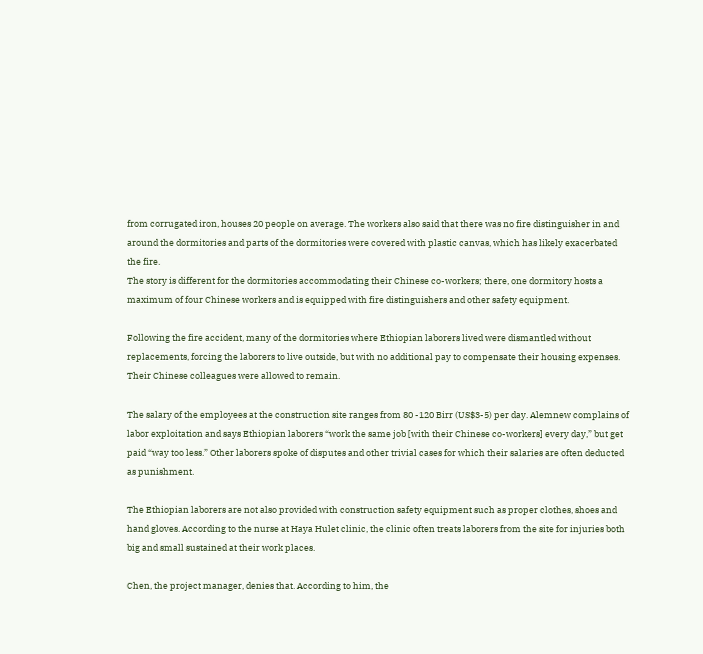from corrugated iron, houses 20 people on average. The workers also said that there was no fire distinguisher in and around the dormitories and parts of the dormitories were covered with plastic canvas, which has likely exacerbated the fire.
The story is different for the dormitories accommodating their Chinese co-workers; there, one dormitory hosts a maximum of four Chinese workers and is equipped with fire distinguishers and other safety equipment.

Following the fire accident, many of the dormitories where Ethiopian laborers lived were dismantled without replacements, forcing the laborers to live outside, but with no additional pay to compensate their housing expenses. Their Chinese colleagues were allowed to remain.

The salary of the employees at the construction site ranges from 80 -120 Birr (US$3-5) per day. Alemnew complains of labor exploitation and says Ethiopian laborers “work the same job [with their Chinese co-workers] every day,” but get paid “way too less.” Other laborers spoke of disputes and other trivial cases for which their salaries are often deducted as punishment.

The Ethiopian laborers are not also provided with construction safety equipment such as proper clothes, shoes and hand gloves. According to the nurse at Haya Hulet clinic, the clinic often treats laborers from the site for injuries both big and small sustained at their work places.

Chen, the project manager, denies that. According to him, the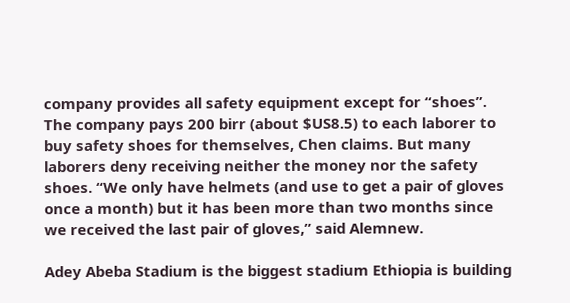company provides all safety equipment except for “shoes”. The company pays 200 birr (about $US8.5) to each laborer to buy safety shoes for themselves, Chen claims. But many laborers deny receiving neither the money nor the safety shoes. “We only have helmets (and use to get a pair of gloves once a month) but it has been more than two months since we received the last pair of gloves,” said Alemnew.

Adey Abeba Stadium is the biggest stadium Ethiopia is building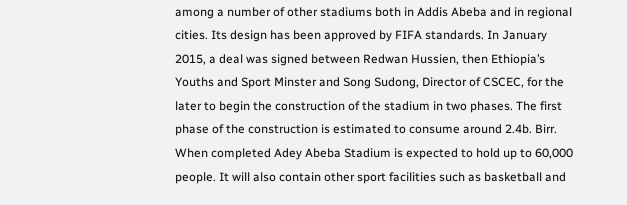among a number of other stadiums both in Addis Abeba and in regional cities. Its design has been approved by FIFA standards. In January 2015, a deal was signed between Redwan Hussien, then Ethiopia’s Youths and Sport Minster and Song Sudong, Director of CSCEC, for the later to begin the construction of the stadium in two phases. The first phase of the construction is estimated to consume around 2.4b. Birr. When completed Adey Abeba Stadium is expected to hold up to 60,000 people. It will also contain other sport facilities such as basketball and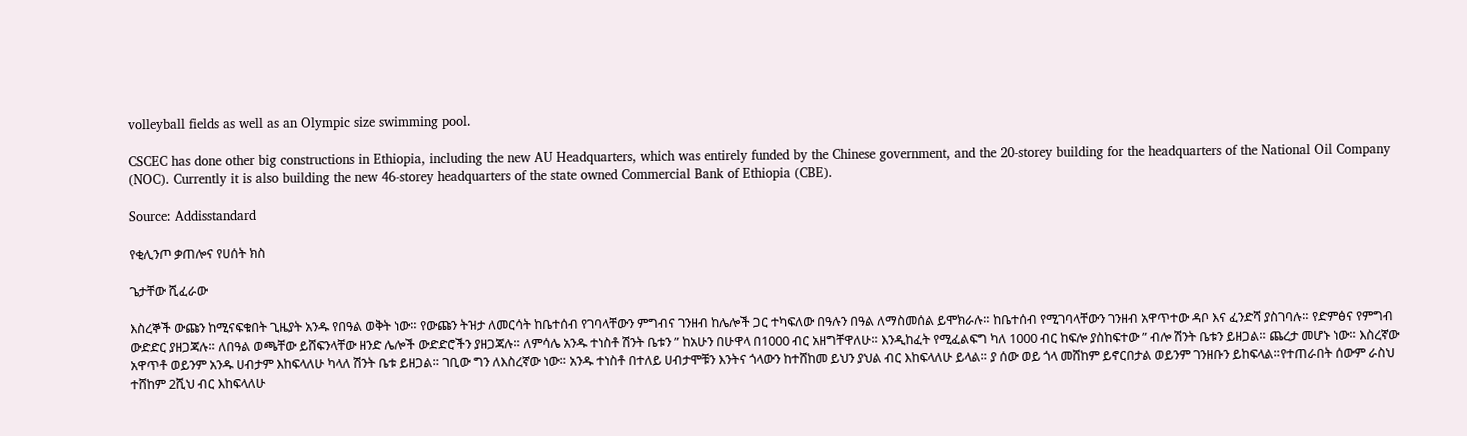volleyball fields as well as an Olympic size swimming pool.

CSCEC has done other big constructions in Ethiopia, including the new AU Headquarters, which was entirely funded by the Chinese government, and the 20-storey building for the headquarters of the National Oil Company (NOC). Currently it is also building the new 46-storey headquarters of the state owned Commercial Bank of Ethiopia (CBE).

Source: Addisstandard

የቂሊንጦ ቃጠሎና የሀሰት ክስ

ጌታቸው ሺፈራው

እስረኞች ውጩን ከሚናፍቁበት ጊዜያት አንዱ የበዓል ወቅት ነው። የውጩን ትዝታ ለመርሳት ከቤተሰብ የገባላቸውን ምግብና ገንዘብ ከሌሎች ጋር ተካፍለው በዓሉን በዓል ለማስመሰል ይሞክራሉ። ከቤተሰብ የሚገባላቸውን ገንዘብ አዋጥተው ዳቦ እና ፈንድሻ ያስገባሉ። የድምፅና የምግብ ውድድር ያዘጋጃሉ። ለበዓል ወጫቸው ይሸፍንላቸው ዘንድ ሌሎች ውድድሮችን ያዘጋጃሉ። ለምሳሌ አንዱ ተነስቶ ሽንት ቤቱን ” ከአሁን በሁዋላ በ1000 ብር አዘግቸዋለሁ። እንዲከፈት የሚፈልፍግ ካለ 1000 ብር ከፍሎ ያስከፍተው ” ብሎ ሽንት ቤቱን ይዘጋል። ጨረታ መሆኑ ነው። እስረኛው አዋጥቶ ወይንም አንዱ ሀብታም እከፍላለሁ ካላለ ሽንት ቤቱ ይዘጋል። ገቢው ግን ለእስረኛው ነው። አንዱ ተነስቶ በተለይ ሀብታሞቹን እንትና ጎላውን ከተሸከመ ይህን ያህል ብር እከፍላለሁ ይላል። ያ ሰው ወይ ጎላ መሸከም ይኖርበታል ወይንም ገንዘቡን ይከፍላል።የተጠራበት ሰውም ራስህ ተሸከም 2ሺህ ብር እከፍላለሁ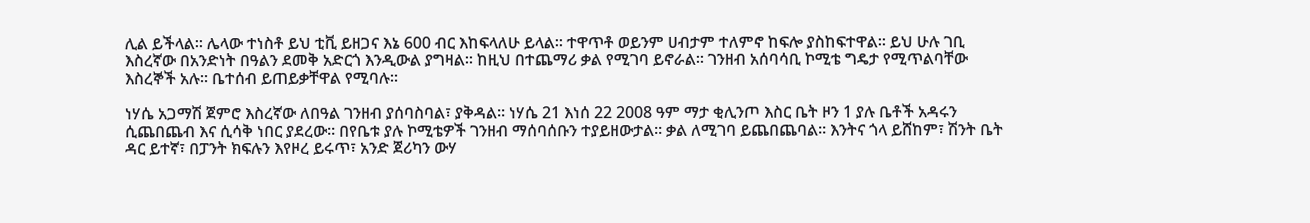ሊል ይችላል። ሌላው ተነስቶ ይህ ቲቪ ይዘጋና እኔ 600 ብር እከፍላለሁ ይላል። ተዋጥቶ ወይንም ሀብታም ተለምኖ ከፍሎ ያስከፍተዋል። ይህ ሁሉ ገቢ እስረኛው በአንድነት በዓልን ደመቅ አድርጎ እንዲውል ያግዛል። ከዚህ በተጨማሪ ቃል የሚገባ ይኖራል። ገንዘብ አሰባሳቢ ኮሚቴ ግዴታ የሚጥልባቸው እስረኞች አሉ። ቤተሰብ ይጠይቃቸዋል የሚባሉ።

ነሃሴ አጋማሽ ጀምሮ እስረኛው ለበዓል ገንዘብ ያሰባስባል፣ ያቅዳል። ነሃሴ 21 እነሰ 22 2008 ዓም ማታ ቂሊንጦ እስር ቤት ዞን 1 ያሉ ቤቶች አዳሩን ሲጨበጨብ እና ሲሳቅ ነበር ያደረው። በየቤቱ ያሉ ኮሚቴዎች ገንዘብ ማሰባሰቡን ተያይዘውታል። ቃል ለሚገባ ይጨበጨባል። እንትና ጎላ ይሸከም፣ ሽንት ቤት ዳር ይተኛ፣ በፓንት ክፍሉን እየዞረ ይሩጥ፣ አንድ ጀሪካን ውሃ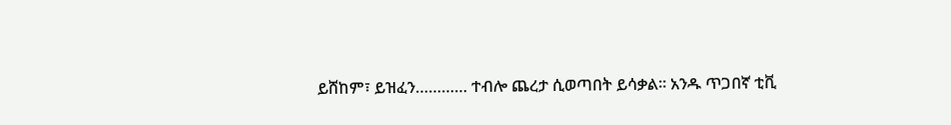ይሸከም፣ ይዝፈን………… ተብሎ ጨረታ ሲወጣበት ይሳቃል። አንዱ ጥጋበኛ ቲቪ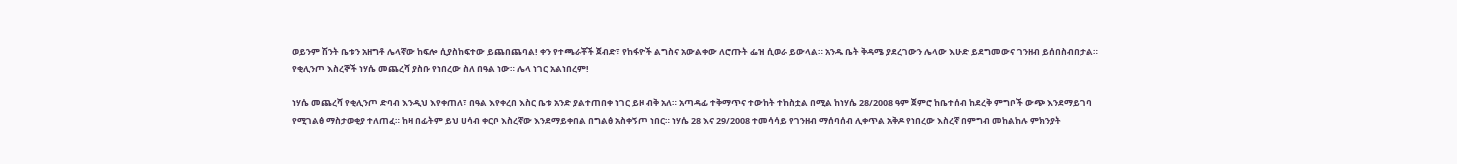ወይንም ሽንት ቤቱን አዘግቶ ሌላኛው ከፍሎ ሲያስከፍተው ይጨበጨባል! ቀን የተጫራቾች ጀብድ፣ የከፋዮች ልግስና አውልቀው ለሮጡት ፌዝ ሲወራ ይውላል። አንዱ ቤት ቅዳሜ ያደረገውን ሌላው እሁድ ይደግመውና ገንዘብ ይሰበስብበታል። የቂሊንጦ እስረኞች ነሃሴ መጨረሻ ያስቡ የነበረው ስለ በዓል ነው። ሌላ ነገር አልነበረም!

ነሃሴ መጨረሻ የቂሊንጦ ድባብ እንዲህ እየቀጠለ፣ በዓል እየቀረበ እስር ቤቱ አንድ ያልተጠበቀ ነገር ይዞ ብቅ አለ። አጣዳፊ ተቅማጥና ተውከት ተከስቷል በሚል ከነሃሴ 28/2008 ዓም ጀምሮ ከቤተሰብ ከደረቅ ምግቦች ውጭ እንደማይገባ የሚገልፅ ማስታወቂያ ተለጠፈ። ከዛ በፊትም ይህ ሀሳብ ቀርቦ እስረኛው እንደማይቀበል በግልፅ አስቀኝጦ ነበር። ነሃሴ 28 እና 29/2008 ተመሳሳይ የገንዘብ ማሰባሰብ ሊቀጥል አቅዶ የነበረው እስረኛ በምግብ መከልከሉ ምክንያት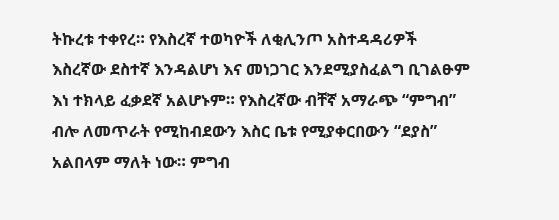ትኩረቱ ተቀየረ። የእስረኛ ተወካዮች ለቂሊንጦ አስተዳዳሪዎች እስረኛው ደስተኛ እንዳልሆነ እና መነጋገር እንደሚያስፈልግ ቢገልፁም እነ ተክላይ ፈቃደኛ አልሆኑም። የእስረኛው ብቸኛ አማራጭ “ምግብ” ብሎ ለመጥራት የሚከብደውን እስር ቤቱ የሚያቀርበውን “ደያስ” አልበላም ማለት ነው። ምግብ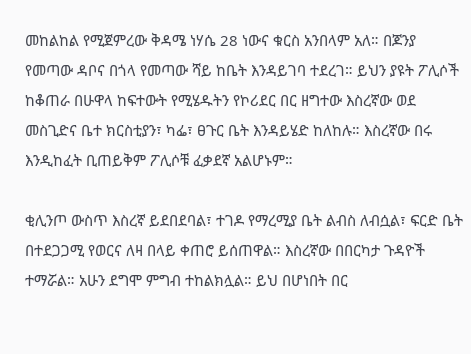መከልከል የሚጀምረው ቅዳሜ ነሃሴ 28 ነውና ቁርስ አንበላም አለ። በጆንያ የመጣው ዳቦና በጎላ የመጣው ሻይ ከቤት እንዳይገባ ተደረገ። ይህን ያዩት ፖሊሶች ከቆጠራ በሁዋላ ከፍተውት የሚሄዱትን የኮሪደር በር ዘግተው እስረኛው ወደ መስጊድና ቤተ ክርስቲያን፣ ካፌ፣ ፀጉር ቤት እንዳይሄድ ከለከሉ። እስረኛው በሩ እንዲከፈት ቢጠይቅም ፖሊሶቹ ፈቃደኛ አልሆኑም።

ቂሊንጦ ውስጥ እስረኛ ይደበደባል፣ ተገዶ የማረሚያ ቤት ልብስ ለብሷል፣ ፍርድ ቤት በተደጋጋሚ የወርና ለዛ በላይ ቀጠሮ ይሰጠዋል። እስረኛው በበርካታ ጉዳዮች ተማሯል። አሁን ደግሞ ምግብ ተከልክሏል። ይህ በሆነበት በር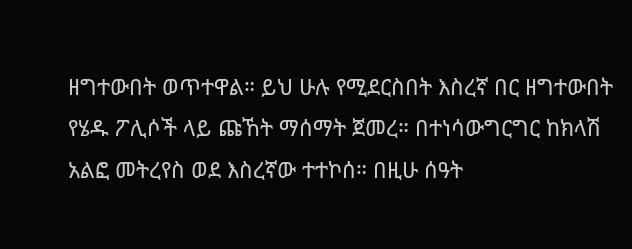ዘግተውበት ወጥተዋል። ይህ ሁሉ የሚደርስበት እስረኛ በር ዘግተውበት የሄዱ ፖሊሶች ላይ ጩኸት ማሰማት ጀመረ። በተነሳውግርግር ከክላሽ አልፎ መትረየስ ወደ እስረኛው ተተኮሰ። በዚሁ ሰዓት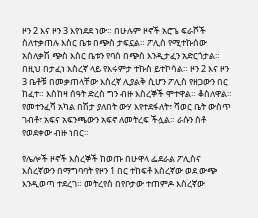ዞን 2 እና ዞን 3 እየነደደ ነው። በሁሉም ዞኖች አሮጌ ፍራሾች ስለተቃጠሉ እስር ቤቱ በጭስ ታፍኗል። ፖሊስ የሚተኩሰው አስለቃሽ ጭስ እስር ቤቱን የባሰ በጭስ እንዲታፈን አድርጎታል። በዚህ በታፈነ እስረኛ ላይ የእሩምታ ተኩስ ይተኮሳል። ዞን 2 እና ዞን 3 ቤቶቹ በመቃጠላቸው እስረኛ ሊያልቅ ሲሆን ፖሊስ የዘጋውን በር ከፈተ። እስከዛ ሰዓት ድረስ ግን ብዙ እስረኞች ሞተዋል። ቆስለዋል። የመተንፈሻ አካል በሽታ ያለበት ውሃ እየተደፋለት፣ ሻወር ቤት ውስጥ ገብቶ፣ አፍና አፍንጫውን አፍኖ ለመትረፍ ችሏል። ራሱን ስቶ የወደቀው ብዙ ነበር።

የሌሎች ዞኖች እስረኞች ከወጡ በሁዋላ ፌደራል ፖሊስና እስረኛውን በማግባባት የዞን 1 በር ተከፍቶ እስረኛው ወደ ውጭ እንዲወጣ ተደረገ። መትረየስ በየቦታው ተጠምዶ እስረኛው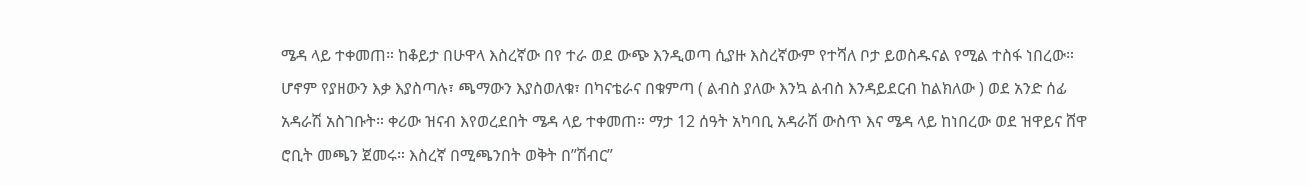ሜዳ ላይ ተቀመጠ። ከቆይታ በሁዋላ እስረኛው በየ ተራ ወደ ውጭ እንዲወጣ ሲያዙ እስረኛውም የተሻለ ቦታ ይወስዱናል የሚል ተስፋ ነበረው። ሆኖም የያዘውን እቃ እያስጣሉ፣ ጫማውን እያስወለቁ፣ በካናቴራና በቁምጣ ( ልብስ ያለው እንኳ ልብስ እንዳይደርብ ከልክለው ) ወደ አንድ ሰፊ አዳራሽ አስገቡት። ቀሪው ዝናብ እየወረደበት ሜዳ ላይ ተቀመጠ። ማታ 12 ሰዓት አካባቢ አዳራሽ ውስጥ እና ሜዳ ላይ ከነበረው ወደ ዝዋይና ሸዋ ሮቢት መጫን ጀመሩ። እስረኛ በሚጫንበት ወቅት በ”ሽብር”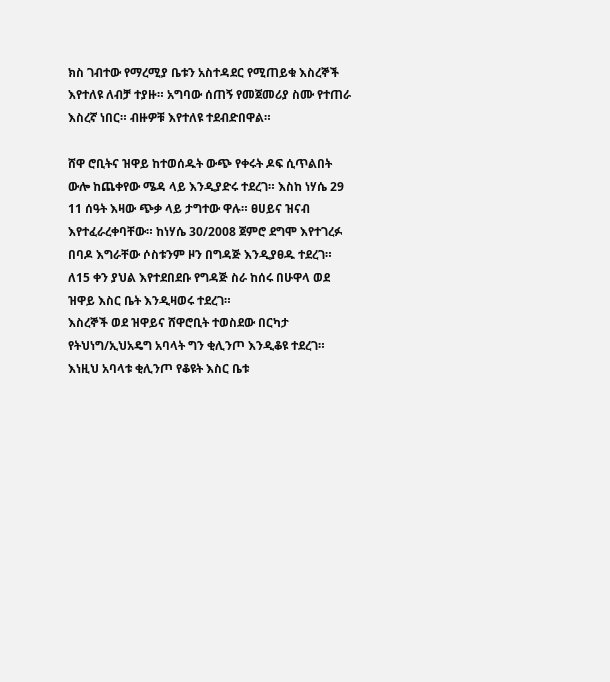ክስ ገብተው የማረሚያ ቤቱን አስተዳደር የሚጠይቁ እስረኞች እየተለዩ ለብቻ ተያዙ። አግባው ሰጠኝ የመጀመሪያ ስሙ የተጠራ እስረኛ ነበር። ብዙዎቹ እየተለዩ ተደብድበዋል።

ሸዋ ሮቢትና ዝዋይ ከተወሰዱት ውጭ የቀሩት ዶፍ ሲጥልበት ውሎ ከጨቀየው ሜዳ ላይ እንዲያድሩ ተደረገ። እስከ ነሃሴ 29 11 ሰዓት እዛው ጭቃ ላይ ታግተው ዋሉ። ፀሀይና ዝናብ እየተፈራረቀባቸው። ከነሃሴ 30/2008 ጀምሮ ደግሞ እየተገረፉ በባዶ እግራቸው ሶስቱንም ዞን በግዳጅ እንዲያፀዱ ተደረገ። ለ15 ቀን ያህል እየተደበደቡ የግዳጅ ስራ ከሰሩ በሁዋላ ወደ ዝዋይ እስር ቤት እንዲዛወሩ ተደረገ።
እስረኞች ወደ ዝዋይና ሸዋሮቢት ተወስደው በርካታ የትህነግ/ኢህአዴግ አባላት ግን ቂሊንጦ እንዲቆዩ ተደረገ። እነዚህ አባላቱ ቂሊንጦ የቆዩት እስር ቤቱ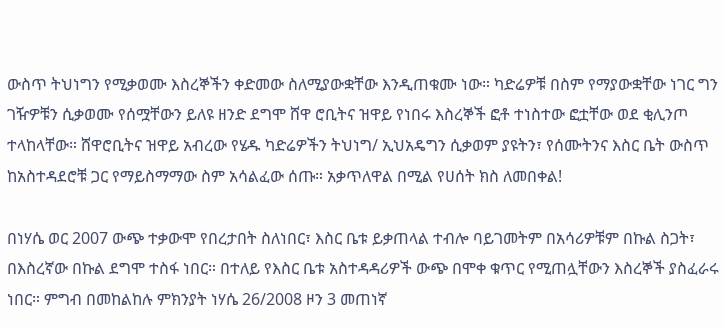ውስጥ ትህነግን የሚቃወሙ እስረኞችን ቀድመው ስለሚያውቋቸው እንዲጠቁሙ ነው። ካድሬዎቹ በስም የማያውቋቸው ነገር ግን ገዥዎቹን ሲቃወሙ የሰሟቸውን ይለዩ ዘንድ ደግሞ ሸዋ ሮቢትና ዝዋይ የነበሩ እስረኞች ፎቶ ተነስተው ፎቷቸው ወደ ቂሊንጦ ተላከላቸው። ሸዋሮቢትና ዝዋይ አብረው የሄዱ ካድሬዎችን ትህነግ/ ኢህአዴግን ሲቃወም ያዩትን፣ የሰሙትንና እስር ቤት ውስጥ ከአስተዳደሮቹ ጋር የማይስማማው ስም አሳልፈው ሰጡ። አቃጥለዋል በሚል የሀሰት ክስ ለመበቀል!

በነሃሴ ወር 2007 ውጭ ተቃውሞ የበረታበት ስለነበር፣ እስር ቤቱ ይቃጠላል ተብሎ ባይገመትም በአሳሪዎቹም በኩል ስጋት፣ በእስረኛው በኩል ደግሞ ተስፋ ነበር። በተለይ የእስር ቤቱ አስተዳዳሪዎች ውጭ በሞቀ ቁጥር የሚጠሏቸውን እስረኞች ያስፈራሩ ነበር። ምግብ በመከልከሉ ምክንያት ነሃሴ 26/2008 ዞን 3 መጠነኛ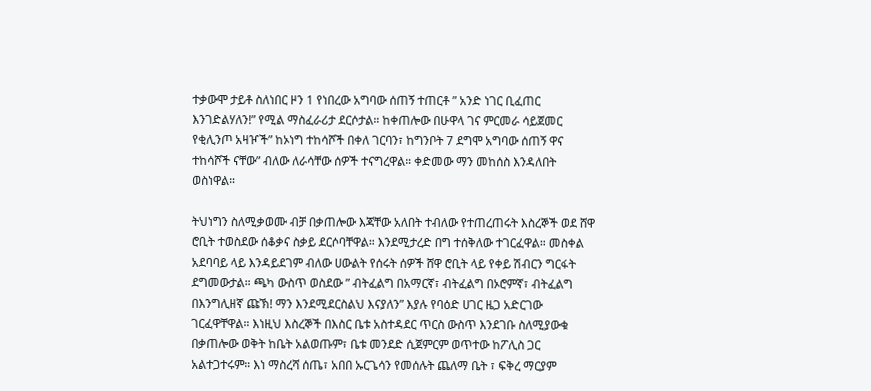ተቃውሞ ታይቶ ስለነበር ዞን 1 የነበረው አግባው ሰጠኝ ተጠርቶ ” አንድ ነገር ቢፈጠር እንገድልሃለን!” የሚል ማስፈራሪታ ደርሶታል። ከቀጠሎው በሁዋላ ገና ምርመራ ሳይጀመር የቂሊንጦ አዛዦች” ከኦነግ ተከሳሾች በቀለ ገርባን፣ ከግንቦት 7 ደግሞ አግባው ሰጠኝ ዋና ተከሳሾች ናቸው” ብለው ለራሳቸው ሰዎች ተናግረዋል። ቀድመው ማን መከሰስ እንዳለበት ወስነዋል።

ትህነግን ስለሚቃወሙ ብቻ በቃጠሎው እጃቸው አለበት ተብለው የተጠረጠሩት እስረኞች ወደ ሸዋ ሮቢት ተወስደው ሰቆቃና ስቃይ ደርሶባቸዋል። እንደሚታረድ በግ ተሰቅለው ተገርፈዋል። መስቀል አደባባይ ላይ እንዳይደገም ብለው ሀውልት የሰሩት ሰዎች ሸዋ ሮቢት ላይ የቀይ ሽብርን ግርፋት ደግመውታል። ጫካ ውስጥ ወስደው ” ብትፈልግ በአማርኛ፣ ብትፈልግ በኦሮምኛ፣ ብትፈልግ በእንግሊዘኛ ጩኽ! ማን እንደሚደርስልህ እናያለን” እያሉ የባዕድ ሀገር ዜጋ አድርገው ገርፈዋቸዋል። እነዚህ እስረኞች በእስር ቤቱ አስተዳደር ጥርስ ውስጥ እንደገቡ ስለሚያውቁ በቃጠሎው ወቅት ከቤት አልወጡም፣ ቤቱ መንደድ ሲጀምርም ወጥተው ከፖሊስ ጋር አልተጋተሩም። እነ ማስረሻ ሰጤ፣ አበበ ኡርጌሳን የመሰሉት ጨለማ ቤት ፣ ፍቅረ ማርያም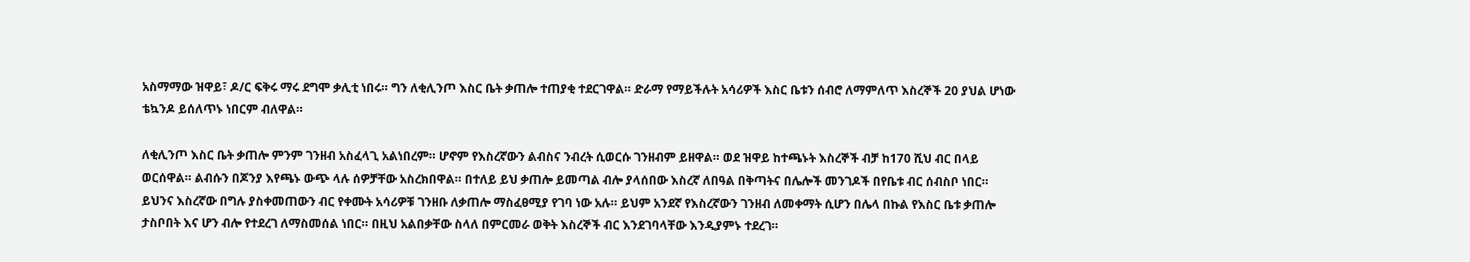አስማማው ዝዋይ፣ ዶ/ር ፍቅሩ ማሩ ደግሞ ቃሊቲ ነበሩ። ግን ለቂሊንጦ እስር ቤት ቃጠሎ ተጠያቂ ተደርገዋል። ድራማ የማይችሉት አሳሪዎች እስር ቤቱን ሰብሮ ለማምለጥ እስረኞች 20 ያህል ሆነው ቴኳንዶ ይሰለጥኑ ነበርም ብለዋል።

ለቂሊንጦ እስር ቤት ቃጠሎ ምንም ገንዘብ አስፈላጊ አልነበረም። ሆኖም የእስረኛውን ልብስና ንብረት ሲወርሱ ገንዘብም ይዘዋል። ወደ ዝዋይ ከተጫኑት እስረኞች ብቻ ከ170 ሺህ ብር በላይ ወርሰዋል። ልብሱን በጆንያ እየጫኑ ውጭ ላሉ ሰዎቻቸው አስረክበዋል። በተለይ ይህ ቃጠሎ ይመጣል ብሎ ያላሰበው እስረኛ ለበዓል በቅጣትና በሌሎች መንገዶች በየቤቱ ብር ሰብስቦ ነበር። ይህንና እስረኛው በግሉ ያስቀመጠውን ብር የቀሙት አሳሪዎቹ ገንዘቡ ለቃጠሎ ማስፈፀሚያ የገባ ነው አሉ። ይህም አንደኛ የእስረኛውን ገንዘብ ለመቀማት ሲሆን በሌላ በኩል የእስር ቤቱ ቃጠሎ ታስቦበት እና ሆን ብሎ የተደረገ ለማስመሰል ነበር። በዚህ አልበቃቸው ስላለ በምርመራ ወቅት እስረኞች ብር እንደገባላቸው እንዲያምኑ ተደረገ።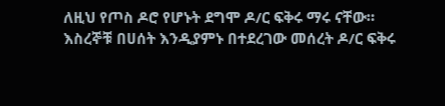ለዚህ የጦስ ዶሮ የሆኑት ደግሞ ዶ/ር ፍቅሩ ማሩ ናቸው። እስረኞቹ በሀሰት እንዲያምኑ በተደረገው መሰረት ዶ/ር ፍቅሩ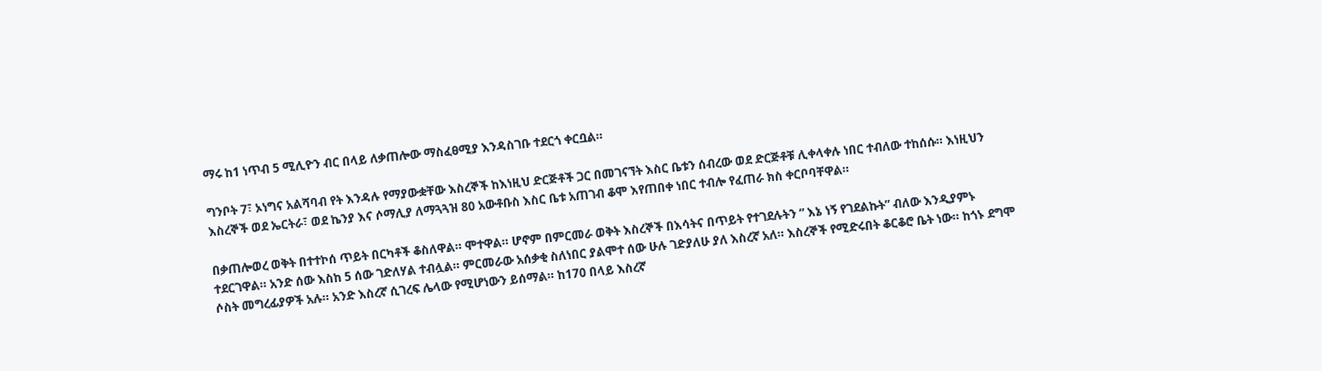ማሩ ከ1 ነጥብ 5 ሚሊዮን ብር በላይ ለቃጠሎው ማስፈፀሚያ እንዳስገቡ ተደርጎ ቀርቧል።

ግንቦት 7፣ ኦነግና አልሻባብ የት እንዳሉ የማያውቋቸው እስረኞች ከእነዚህ ድርጅቶች ጋር በመገናኘት እስር ቤቱን ሰብረው ወደ ድርጅቶቹ ሊቀላቀሉ ነበር ተብለው ተከሰሱ። እነዚህን እስረኞች ወደ ኤርትራ፣ ወደ ኬንያ እና ሶማሊያ ለማጓጓዝ 80 አውቶቡስ እስር ቤቱ አጠገብ ቆሞ እየጠበቀ ነበር ተብሎ የፈጠራ ክስ ቀርቦባቸዋል።

በቃጠሎወረ ወቅት በተተኮሰ ጥይት በርካቶች ቆስለዋል። ሞተዋል። ሆኖም በምርመራ ወቅት እስረኞች በእሳትና በጥይት የተገደሉትን ” እኔ ነኝ የገደልኩት” ብለው እንዲያምኑ ተደርገዋል። አንድ ሰው እስከ 5 ሰው ገድለሃል ተብሏል። ምርመራው አሰቃቂ ስለነበር ያልሞተ ሰው ሁሉ ገድያለሁ ያለ እስረኛ አለ። እስረኞች የሚድሩበት ቆርቆሮ ቤት ነው። ከጎኑ ደግሞ ሶስት መግረፊያዎች አሉ። አንድ እስረኛ ሲገረፍ ሌላው የሚሆነውን ይሰማል። ከ170 በላይ እስረኛ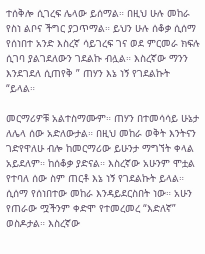ተሰቅሎ ሲገረፍ ሌላው ይሰማል። በዚህ ሁሉ መከራ የስነ ልቦና ችግር ያጋጥማል። ይህን ሁሉ ሰቆቃ ሲሰማ የሰነበተ አንድ እስረኛ ሳይገረፍ ገና ወደ ምርመራ ክፍሉ ሲገባ ያልገደለውን ገደልኩ ብሏል። እስረኛው ማንን እንደገደለ ሲጠየቅ ” ጠሃን እኔ ነኝ የገደልኩት “ይላል።

መርማሪዎቹ አልተስማሙም። ጠሃን በተመሳሳይ ሁኔታ ለሌላ ሰው አድለውታል። በዚህ መከራ ወቅት እንትናን ገድየዋለሁ ብሎ ከመርማሪው ይሁንታ ማግኘት ቀላል አይደለም። ከሰቆቃ ያድናል። እስረኛው አሁንም ሞቷል የተባለ ሰው ስም ጠርቶ እኔ ነኝ የገደልኩት ይላል። ሲሰማ የሰነበተው መከራ እንዳይደርስበት ነው። አሁን የጠራው ሟችንም ቀድሞ የተመረመረ “እድለኛ” ወስዶታል። እስረኛው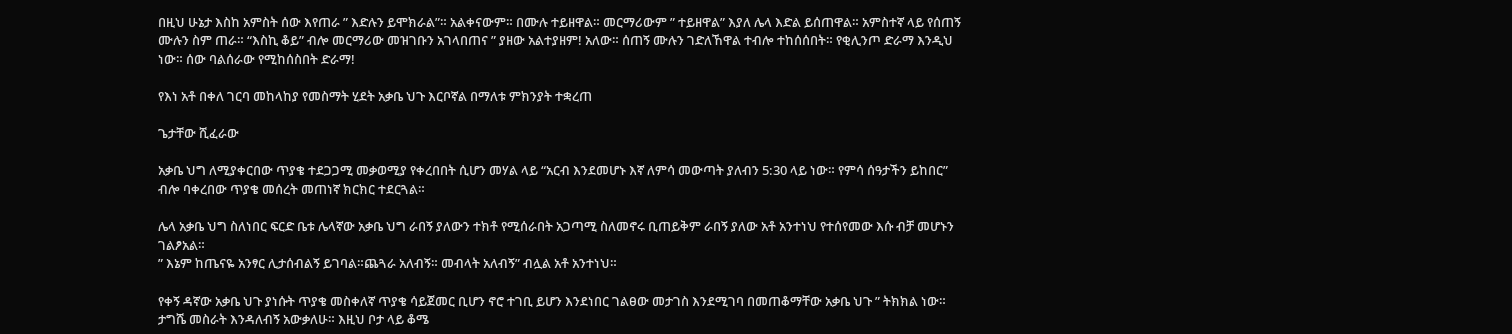በዚህ ሁኔታ እስከ አምስት ሰው እየጠራ ” እድሉን ይሞክራል”። አልቀናውም። በሙሉ ተይዘዋል። መርማሪውም ” ተይዘዋል” እያለ ሌላ እድል ይሰጠዋል። አምስተኛ ላይ የሰጠኝ ሙሉን ስም ጠራ። “እስኪ ቆይ” ብሎ መርማሪው መዝገቡን አገላበጠና ” ያዘው አልተያዘም! አለው። ሰጠኝ ሙሉን ገድለኸዋል ተብሎ ተከሰሰበት። የቂሊንጦ ድራማ እንዲህ ነው። ሰው ባልሰራው የሚከሰስበት ድራማ!

የእነ አቶ በቀለ ገርባ መከላከያ የመስማት ሂደት አቃቤ ህጉ እርቦኛል በማለቱ ምክንያት ተቋረጠ

ጌታቸው ሺፈራው

አቃቤ ህግ ለሚያቀርበው ጥያቄ ተደጋጋሚ መቃወሚያ የቀረበበት ሲሆን መሃል ላይ “አርብ እንደመሆኑ እኛ ለምሳ መውጣት ያለብን 5:30 ላይ ነው። የምሳ ሰዓታችን ይከበር” ብሎ ባቀረበው ጥያቄ መሰረት መጠነኛ ክርክር ተደርጓል።

ሌላ አቃቤ ህግ ስለነበር ፍርድ ቤቱ ሌላኛው አቃቤ ህግ ራበኝ ያለውን ተክቶ የሚሰራበት አጋጣሚ ስለመኖሩ ቢጠይቅም ራበኝ ያለው አቶ አንተነህ የተሰየመው እሱ ብቻ መሆኑን ገልፆአል።
” እኔም ከጤናዬ አንፃር ሊታሰብልኝ ይገባል።ጨጓራ አለብኝ። መብላት አለብኝ” ብሏል አቶ አንተነህ።

የቀኝ ዳኛው አቃቤ ህጉ ያነሱት ጥያቄ መስቀለኛ ጥያቄ ሳይጀመር ቢሆን ኖሮ ተገቢ ይሆን እንደነበር ገልፀው መታገስ እንደሚገባ በመጠቆማቸው አቃቤ ህጉ ” ትክክል ነው። ታግሼ መስራት እንዳለብኝ አውቃለሁ። እዚህ ቦታ ላይ ቆሜ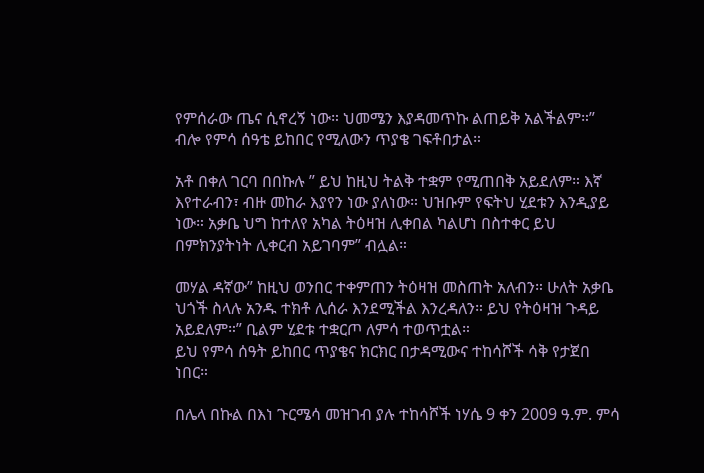የምሰራው ጤና ሲኖረኝ ነው። ህመሜን እያዳመጥኩ ልጠይቅ አልችልም።” ብሎ የምሳ ሰዓቴ ይከበር የሚለውን ጥያቄ ገፍቶበታል።

አቶ በቀለ ገርባ በበኩሉ ” ይህ ከዚህ ትልቅ ተቋም የሚጠበቅ አይደለም። እኛ እየተራብን፣ ብዙ መከራ እያየን ነው ያለነው። ህዝቡም የፍትህ ሂደቱን እንዲያይ ነው። አቃቤ ህግ ከተለየ አካል ትዕዛዝ ሊቀበል ካልሆነ በስተቀር ይህ በምክንያትነት ሊቀርብ አይገባም” ብሏል።

መሃል ዳኛው” ከዚህ ወንበር ተቀምጠን ትዕዛዝ መስጠት አለብን። ሁለት አቃቤ ህጎች ስላሉ አንዱ ተክቶ ሊሰራ እንደሚችል እንረዳለን። ይህ የትዕዛዝ ጉዳይ አይደለም።” ቢልም ሂደቱ ተቋርጦ ለምሳ ተወጥቷል።
ይህ የምሳ ሰዓት ይከበር ጥያቄና ክርክር በታዳሚውና ተከሳሾች ሳቅ የታጀበ ነበር።

በሌላ በኩል በእነ ጉርሜሳ መዝገብ ያሉ ተከሳሾች ነሃሴ 9 ቀን 2009 ዓ.ም. ምሳ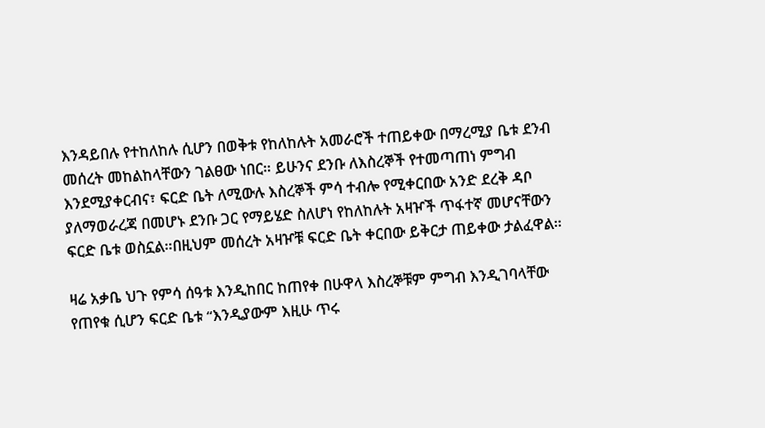እንዳይበሉ የተከለከሉ ሲሆን በወቅቱ የከለከሉት አመራሮች ተጠይቀው በማረሚያ ቤቱ ደንብ መሰረት መከልከላቸውን ገልፀው ነበር። ይሁንና ደንቡ ለእስረኞች የተመጣጠነ ምግብ እንደሚያቀርብና፣ ፍርድ ቤት ለሚውሉ እስረኞች ምሳ ተብሎ የሚቀርበው አንድ ደረቅ ዳቦ ያለማወራረጃ በመሆኑ ደንቡ ጋር የማይሄድ ስለሆነ የከለከሉት አዛዦች ጥፋተኛ መሆናቸውን ፍርድ ቤቱ ወስኗል።በዚህም መሰረት አዛዦቹ ፍርድ ቤት ቀርበው ይቅርታ ጠይቀው ታልፈዋል።

ዛሬ አቃቤ ህጉ የምሳ ሰዓቱ እንዲከበር ከጠየቀ በሁዋላ እስረኞቹም ምግብ እንዲገባላቸው የጠየቁ ሲሆን ፍርድ ቤቱ “እንዲያውም እዚሁ ጥሩ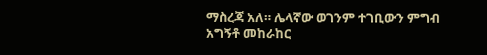ማስረጃ አለ። ሌላኛው ወገንም ተገቢውን ምግብ አግኝቶ መከራከር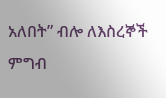አለበት” ብሎ ለእስረኞች ምግብ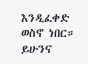እንዲፈቀድ ወስኖ ነበር። ይሁንና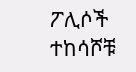ፖሊሶች ተከሳሾቹ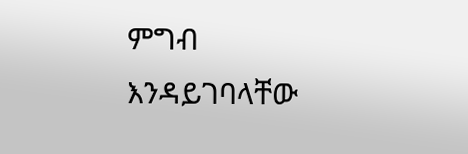ምግብ እንዳይገባላቸው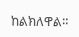ከልክለዋል።